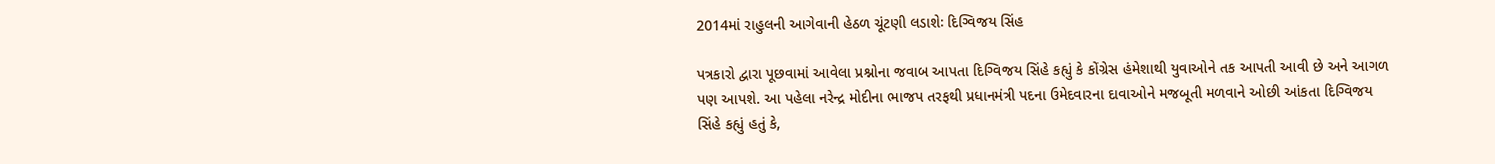2014માં રાહુલની આગેવાની હેઠળ ચૂંટણી લડાશેઃ દિગ્વિજય સિંહ

પત્રકારો દ્વારા પૂછવામાં આવેલા પ્રશ્નોના જવાબ આપતા દિગ્વિજય સિંહે કહ્યું કે કોંગ્રેસ હંમેશાથી યુવાઓને તક આપતી આવી છે અને આગળ પણ આપશે. આ પહેલા નરેન્દ્ર મોદીના ભાજપ તરફથી પ્રધાનમંત્રી પદના ઉમેદવારના દાવાઓને મજબૂતી મળવાને ઓછી આંકતા દિગ્વિજય સિંહે કહ્યું હતું કે,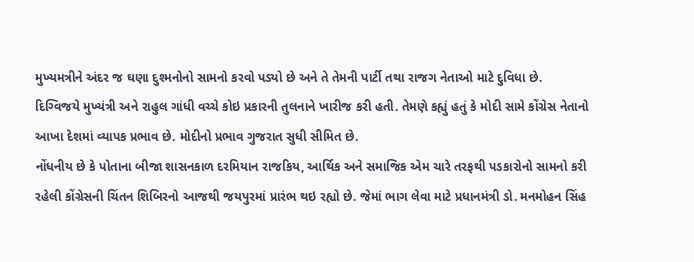મુખ્યમત્રીને અંદર જ ઘણા દુશ્મનોનો સામનો કરવો પડ્યો છે અને તે તેમની પાર્ટી તથા રાજગ નેતાઓ માટે દુવિધા છે.
દિગ્વિજયે મુખ્યંત્રી અને રાહુલ ગાંધી વચ્ચે કોઇ પ્રકારની તુલનાને ખારીજ કરી હતી. તેમણે કહ્યું હતું કે મોદી સામે કોંગ્રેસ નેતાનો આખા દેશમાં વ્યાપક પ્રભાવ છે. મોદીનો પ્રભાવ ગુજરાત સુધી સીમિત છે.
નોંધનીય છે કે પોતાના બીજા શાસનકાળ દરમિયાન રાજકિય, આર્થિક અને સમાજિક એમ ચારે તરફથી પડકારોનો સામનો કરી રહેલી કોંગ્રેસની ચિંતન શિબિરનો આજથી જયપુરમાં પ્રારંભ થઇ રહ્યો છે. જેમાં ભાગ લેવા માટે પ્રધાનમંત્રી ડો. મનમોહન સિંહ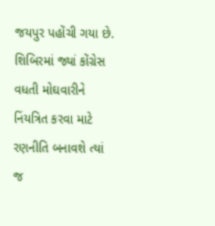જયપુર પહોંચી ગયા છે. શિબિરમાં જ્યાં કોંગ્રેસ વધતી મોઘવારીને નિંયત્રિત કરવા માટે રણનીતિ બનાવશે ત્યાં જ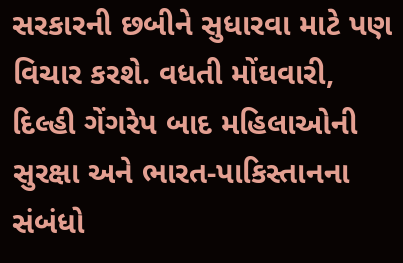સરકારની છબીને સુધારવા માટે પણ વિચાર કરશે. વધતી મોંઘવારી, દિલ્હી ગેંગરેપ બાદ મહિલાઓની સુરક્ષા અને ભારત-પાકિસ્તાનના સંબંધો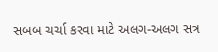સબબ ચર્ચા કરવા માટે અલગ-અલગ સત્ર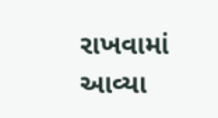રાખવામાં આવ્યા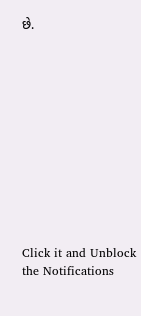છે.












Click it and Unblock the Notifications